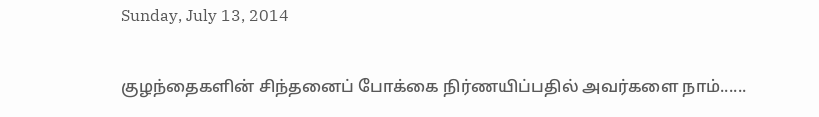Sunday, July 13, 2014

குழந்தைகளின் சிந்தனைப் போக்கை நிர்ணயிப்பதில் அவர்களை நாம்......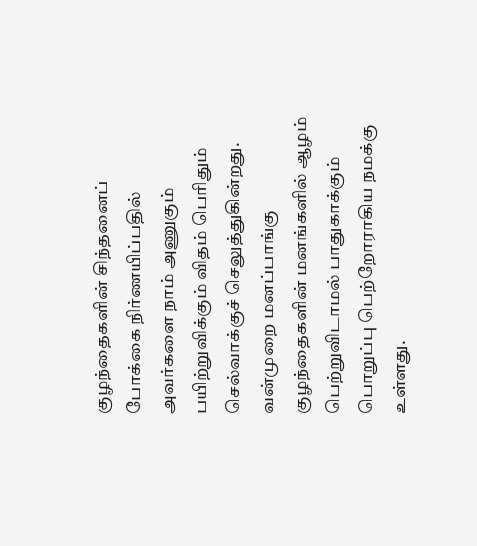குழந்தைகளின் சிந்தனைப் போக்கை நிர்ணயிப்பதில் அவர்களை நாம் அணுகும் பயிற்றுவிக்கும் விதம் பெரிதும் செல்வாக்குச் செலுத்துகின்றது. வன்முறை மனப்பாங்கு குழந்தைகளின் மனங்களில் ஆழம் பெற்றுவிடாமல் பாதுகாக்கும் பொறுப்பு பெற்றோராகிய நமக்கு உள்ளது.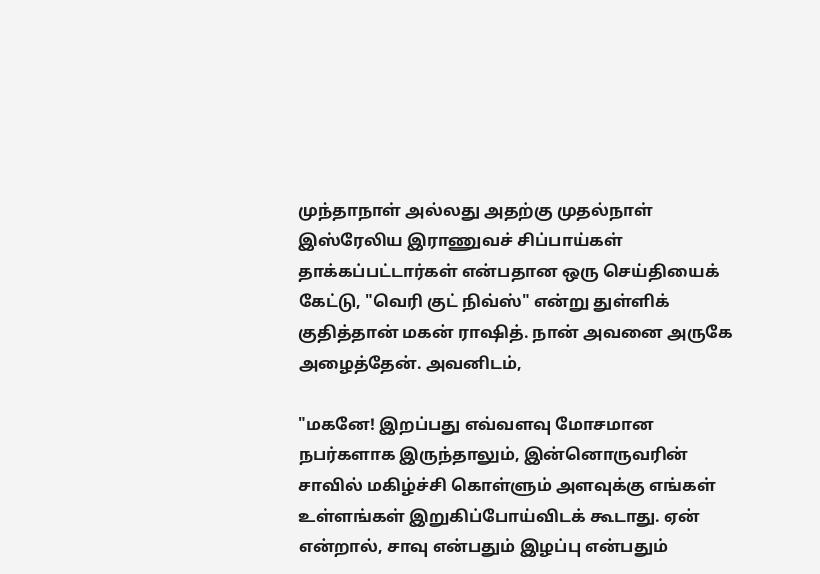முந்தாநாள் அல்லது அதற்கு முதல்நாள் இஸ்ரேலிய இராணுவச் சிப்பாய்கள் தாக்கப்பட்டார்கள் என்பதான ஒரு செய்தியைக் கேட்டு, "வெரி குட் நிவ்ஸ்" என்று துள்ளிக் குதித்தான் மகன் ராஷித். நான் அவனை அருகே அழைத்தேன். அவனிடம்,

"மகனே! இறப்பது எவ்வளவு மோசமான நபர்களாக இருந்தாலும், இன்னொருவரின் சாவில் மகிழ்ச்சி கொள்ளும் அளவுக்கு எங்கள் உள்ளங்கள் இறுகிப்போய்விடக் கூடாது. ஏன் என்றால், சாவு என்பதும் இழப்பு என்பதும்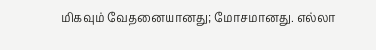மிகவும் வேதனையானது; மோசமானது. எல்லா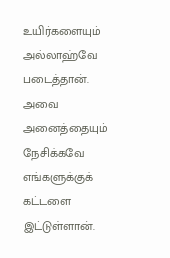உயிர்களையும் அல்லாஹ்வே படைத்தான். அவை அனைத்தையும் நேசிக்கவே எங்களுக்குக் கட்டளை இட்டுள்ளான்.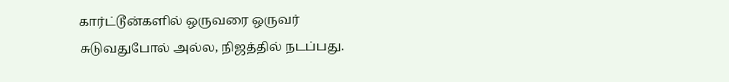கார்ட்டூன்களில் ஒருவரை ஒருவர் சுடுவதுபோல் அல்ல, நிஜத்தில் நடப்பது.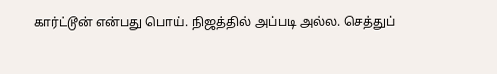கார்ட்டூன் என்பது பொய். நிஜத்தில் அப்படி அல்ல. செத்துப்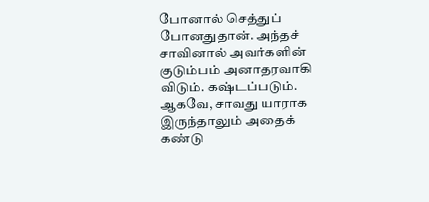போனால் செத்துப் போனதுதான். அந்தச் சாவினால் அவர்களின் குடும்பம் அனாதரவாகி விடும். கஷ்டப்படும். ஆகவே, சாவது யாராக இருந்தாலும் அதைக் கண்டு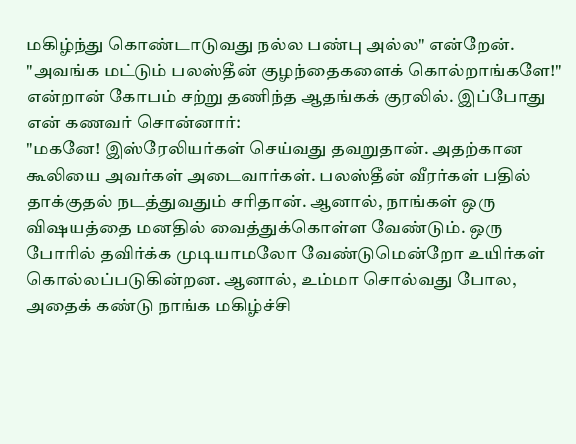மகிழ்ந்து கொண்டாடுவது நல்ல பண்பு அல்ல" என்றேன்.
"அவங்க மட்டும் பலஸ்தீன் குழந்தைகளைக் கொல்றாங்களே!" என்றான் கோபம் சற்று தணிந்த ஆதங்கக் குரலில். இப்போது என் கணவர் சொன்னார்:
"மகனே! இஸ்ரேலியர்கள் செய்வது தவறுதான். அதற்கான கூலியை அவர்கள் அடைவார்கள். பலஸ்தீன் வீரர்கள் பதில் தாக்குதல் நடத்துவதும் சரிதான். ஆனால், நாங்கள் ஒரு விஷயத்தை மனதில் வைத்துக்கொள்ள வேண்டும். ஒரு போரில் தவிர்க்க முடியாமலோ வேண்டுமென்றோ உயிர்கள் கொல்லப்படுகின்றன. ஆனால், உம்மா சொல்வது போல, அதைக் கண்டு நாங்க மகிழ்ச்சி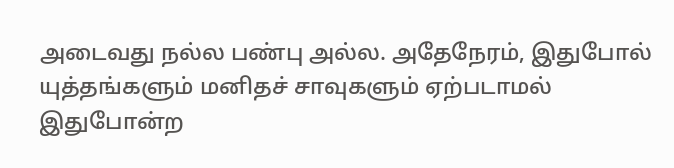அடைவது நல்ல பண்பு அல்ல. அதேநேரம், இதுபோல் யுத்தங்களும் மனிதச் சாவுகளும் ஏற்படாமல் இதுபோன்ற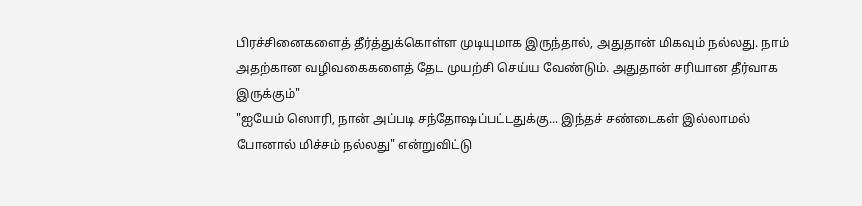பிரச்சினைகளைத் தீர்த்துக்கொள்ள முடியுமாக இருந்தால், அதுதான் மிகவும் நல்லது. நாம் அதற்கான வழிவகைகளைத் தேட முயற்சி செய்ய வேண்டும். அதுதான் சரியான தீர்வாக இருக்கும்"
"ஐயேம் ஸொரி, நான் அப்படி சந்தோஷப்பட்டதுக்கு... இந்தச் சண்டைகள் இல்லாமல் போனால் மிச்சம் நல்லது" என்றுவிட்டு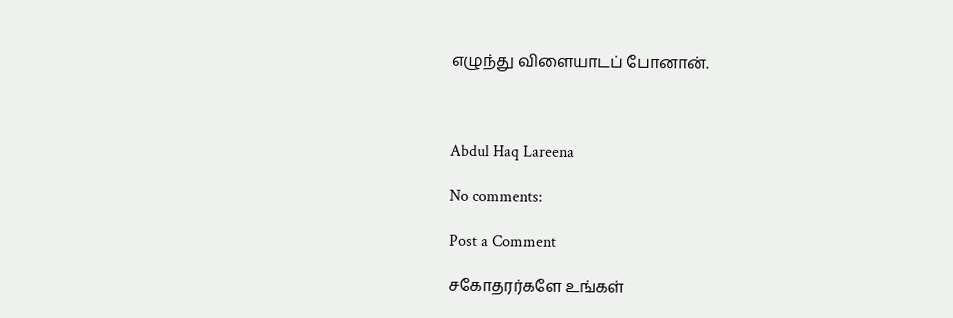எழுந்து விளையாடப் போனான்.



Abdul Haq Lareena

No comments:

Post a Comment

சகோதரர்களே உங்கள்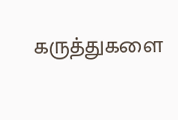கருத்துகளை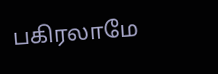பகிரலாமே